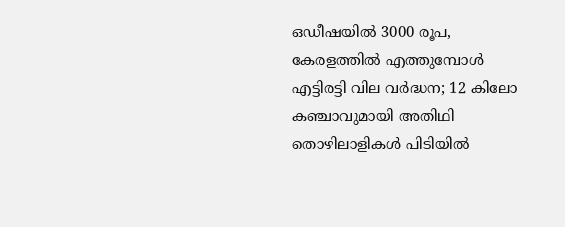ഒഡീഷയിൽ 3000 രൂപ, കേരളത്തില്‍ എത്തുമ്പോള്‍ എട്ടിരട്ടി വില വര്‍ദ്ധന; 12 കിലോ കഞ്ചാവുമായി അതിഥി തൊഴിലാളികൾ പിടിയിൽ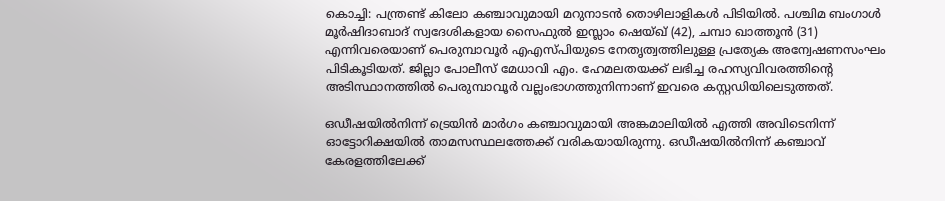കൊച്ചി: പന്ത്രണ്ട് കിലോ കഞ്ചാവുമായി മറുനാടന്‍ തൊഴിലാളികള്‍ പിടിയില്‍. പശ്ചിമ ബംഗാള്‍ മൂര്‍ഷിദാബാദ് സ്വദേശികളായ സൈഫുല്‍ ഇസ്ലാം ഷെയ്ഖ് (42), ചമ്പാ ഖാത്തൂന്‍ (31) എന്നിവരെയാണ് പെരുമ്പാവൂര്‍ എഎസ്പിയുടെ നേതൃത്വത്തിലുള്ള പ്രത്യേക അന്വേഷണസംഘം പിടികൂടിയത്. ജില്ലാ പോലീസ് മേധാവി എം. ഹേമലതയക്ക് ലഭിച്ച രഹസ്യവിവരത്തിന്റെ അടിസ്ഥാനത്തില്‍ പെരുമ്പാവൂര്‍ വല്ലംഭാഗത്തുനിന്നാണ് ഇവരെ കസ്റ്റഡിയിലെടുത്തത്.

ഒഡീഷയില്‍നിന്ന് ട്രെയിന്‍ മാര്‍ഗം കഞ്ചാവുമായി അങ്കമാലിയില്‍ എത്തി അവിടെനിന്ന് ഓട്ടോറിക്ഷയില്‍ താമസസ്ഥലത്തേക്ക് വരികയായിരുന്നു. ഒഡീഷയില്‍നിന്ന് കഞ്ചാവ് കേരളത്തിലേക്ക്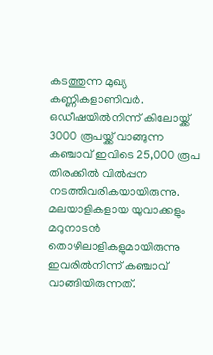കടത്തുന്ന മുഖ്യ കണ്ണികളാണിവര്‍. ഒഡീഷയില്‍നിന്ന് കിലോയ്ക്ക് 3000 രൂപയ്ക്ക് വാങ്ങുന്ന കഞ്ചാവ് ഇവിടെ 25,000 രൂപ തിരക്കില്‍ വില്‍പ്പന നടത്തിവരികയായിരുന്നു. മലയാളികളായ യുവാക്കളും മറുനാടന്‍ തൊഴിലാളികളുമായിരുന്നു ഇവരില്‍നിന്ന് കഞ്ചാവ് വാങ്ങിയിരുന്നത്.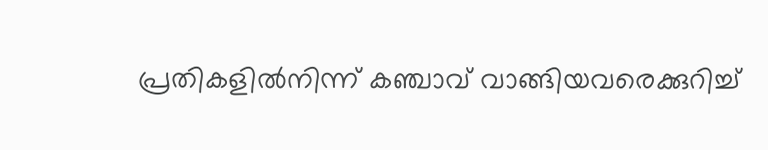പ്രതികളില്‍നിന്ന് കഞ്ചാവ് വാങ്ങിയവരെക്കുറിച്ച്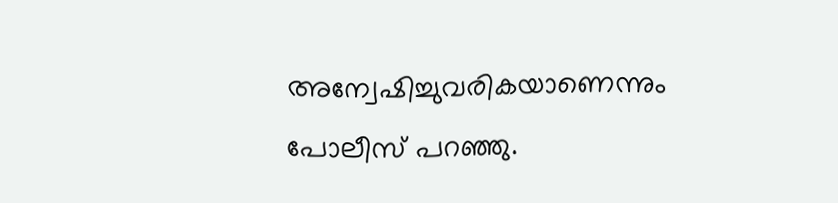അന്വേഷിച്ചുവരികയാണെന്നും പോലീസ് പറഞ്ഞു.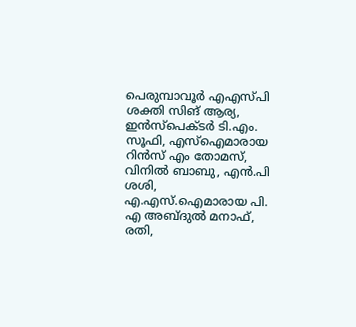പെരുമ്പാവൂര്‍ എഎസ്പി ശക്തി സിങ് ആര്യ, ഇന്‍സ്‌പെക്ടര്‍ ടി.എം. സൂഫി, എസ്‌ഐമാരായ റിന്‍സ് എം തോമസ്, വിനില്‍ ബാബു, എന്‍.പി ശശി, എ.എസ്.ഐമാരായ പി. എ അബ്ദുല്‍ മനാഫ്, രതി,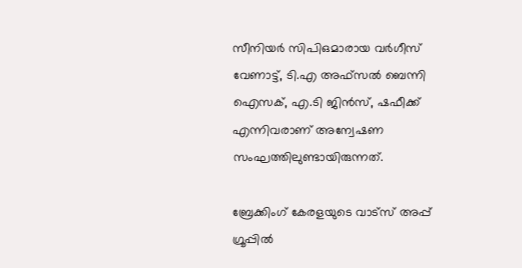സീനിയര്‍ സിപിഒമാരായ വര്‍ഗീസ് വേണാട്ട്, ടി.എ അഫ്‌സല്‍ ബെന്നി ഐസക്, എ.ടി ജിന്‍സ്, ഷഫീക്ക് എന്നിവരാണ് അന്വേഷണ സംഘത്തിലുണ്ടായിരുന്നത്.

ബ്രേക്കിംഗ് കേരളയുടെ വാട്സ് അപ്പ് ഗ്രൂപ്പിൽ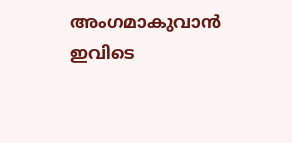അംഗമാകുവാൻ ഇവിടെ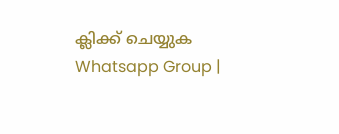ക്ലിക്ക് ചെയ്യുക Whatsapp Group |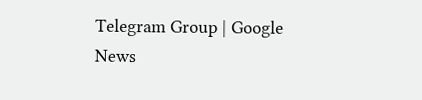Telegram Group | Google News